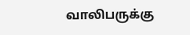வாலிபருக்கு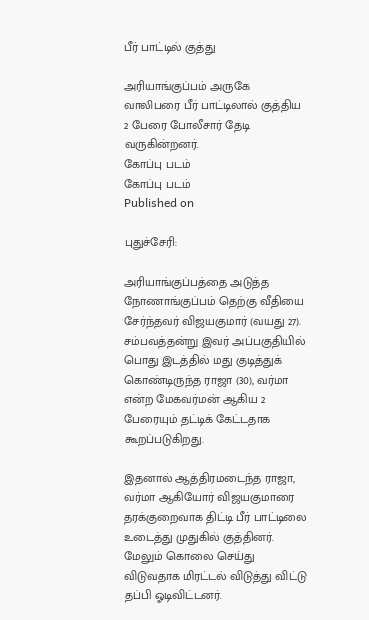பீர் பாட்டில் குத்து

அரியாங்குப்பம் அருகே வாலிபரை பீர் பாட்டிலால் குத்திய 2 பேரை போலீசார் தேடி வருகின்றனர்.
கோப்பு படம்
கோப்பு படம்
Published on

புதுச்சேரி:

அரியாங்குப்பத்தை அடுத்த நோணாங்குப்பம் தெற்கு வீதியை சேர்ந்தவர் விஜயகுமார் (வயது 27). சம்பவத்தன்று இவர் அப்பகுதியில் பொது இடத்தில் மது குடித்துக் கொண்டிருந்த ராஜா (30), வர்மா என்ற மேகவர்மன் ஆகிய 2 பேரையும் தட்டிக் கேட்டதாக கூறப்படுகிறது.

இதனால் ஆத்திரமடைந்த ராஜா, வர்மா ஆகியோர் விஜயகுமாரை தரக்குறைவாக திட்டி பீர் பாட்டிலை உடைத்து முதுகில் குத்தினர். மேலும் கொலை செய்து விடுவதாக மிரட்டல் விடுத்து விட்டு தப்பி ஓடிவிட்டனர்.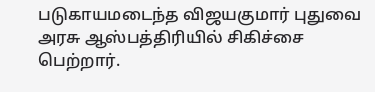படுகாயமடைந்த விஜயகுமார் புதுவை அரசு ஆஸ்பத்திரியில் சிகிச்சை பெற்றார்.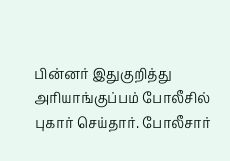பின்னர் இதுகுறித்து அரியாங்குப்பம் போலீசில் புகார் செய்தார். போலீசார்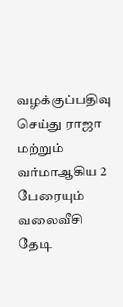வழக்குப்பதிவு செய்து ராஜா மற்றும் வர்மாஆகிய 2  பேரையும் வலைவீசி தேடி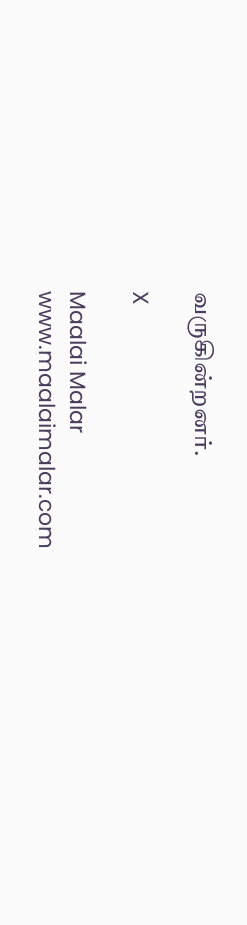வருகின்றனர்.

X

Maalai Malar
www.maalaimalar.com